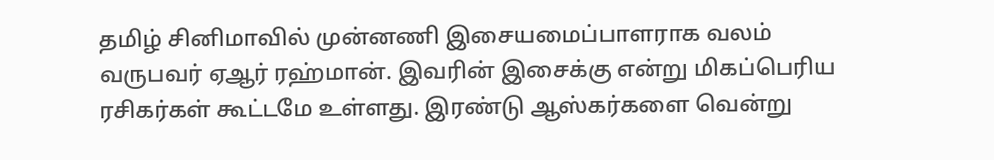தமிழ் சினிமாவில் முன்னணி இசையமைப்பாளராக வலம் வருபவர் ஏஆர் ரஹ்மான். இவரின் இசைக்கு என்று மிகப்பெரிய ரசிகர்கள் கூட்டமே உள்ளது. இரண்டு ஆஸ்கர்களை வென்று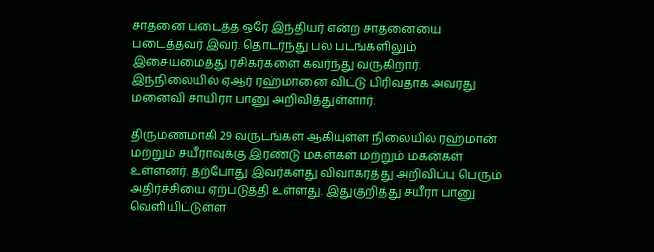சாதனை படைத்த ஒரே இந்தியர் என்ற சாதனையை படைத்தவர் இவர். தொடர்ந்து பல படங்களிலும் இசையமைத்து ரசிகர்களை கவர்ந்து வருகிறார். இந்நிலையில் ஏஆர் ரஹ்மானை விட்டு பிரிவதாக அவரது மனைவி சாயிரா பானு அறிவித்துள்ளார்.

திருமணமாகி 29 வருடங்கள் ஆகியுள்ள நிலையில் ரஹ்மான் மற்றும் சயீராவுக்கு இரண்டு மகள்கள் மற்றும் மகன்கள் உள்ளனர். தற்போது இவர்களது விவாகரத்து அறிவிப்பு பெரும் அதிர்ச்சியை ஏற்படுத்தி உள்ளது. இதுகுறித்து சயீரா பானு வெளியிட்டுள்ள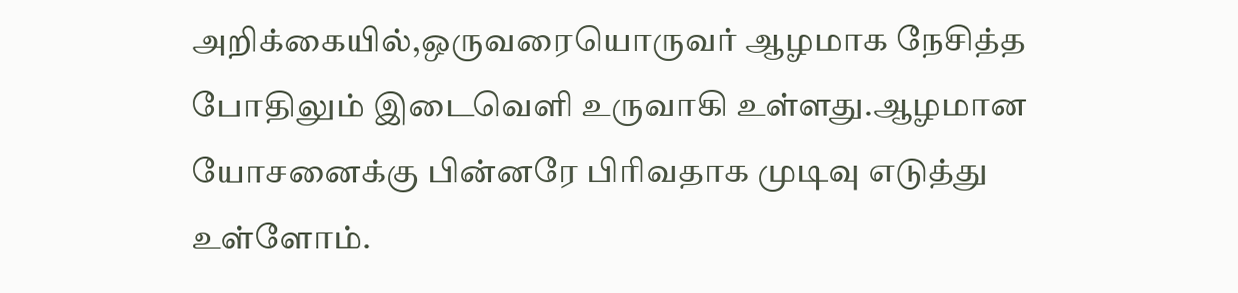அறிக்கையில்,ஒருவரையொருவர் ஆழமாக நேசித்த போதிலும் இடைவெளி உருவாகி உள்ளது.ஆழமான யோசனைக்கு பின்னரே பிரிவதாக முடிவு எடுத்து உள்ளோம்.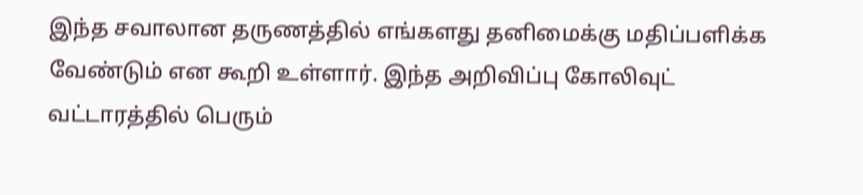இந்த சவாலான தருணத்தில் எங்களது தனிமைக்கு மதிப்பளிக்க வேண்டும் என கூறி உள்ளார். இந்த அறிவிப்பு கோலிவுட் வட்டாரத்தில் பெரும்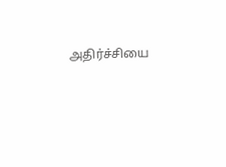அதிர்ச்சியை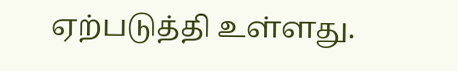ஏற்படுத்தி உள்ளது.